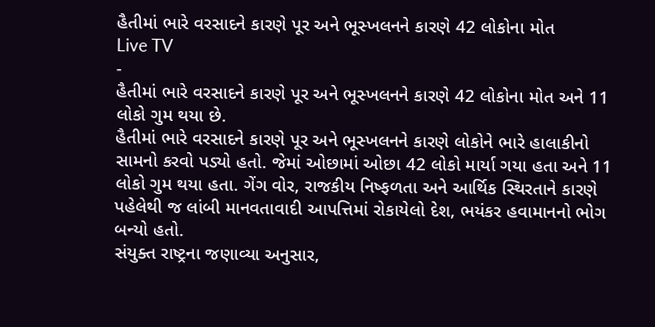હૈતીમાં ભારે વરસાદને કારણે પૂર અને ભૂસ્ખલનને કારણે 42 લોકોના મોત
Live TV
-
હૈતીમાં ભારે વરસાદને કારણે પૂર અને ભૂસ્ખલનને કારણે 42 લોકોના મોત અને 11 લોકો ગુમ થયા છે.
હૈતીમાં ભારે વરસાદને કારણે પૂર અને ભૂસ્ખલનને કારણે લોકોને ભારે હાલાકીનો સામનો કરવો પડ્યો હતો. જેમાં ઓછામાં ઓછા 42 લોકો માર્યા ગયા હતા અને 11 લોકો ગુમ થયા હતા. ગેંગ વોર, રાજકીય નિષ્ફળતા અને આર્થિક સ્થિરતાને કારણે પહેલેથી જ લાંબી માનવતાવાદી આપત્તિમાં રોકાયેલો દેશ, ભયંકર હવામાનનો ભોગ બન્યો હતો.
સંયુક્ત રાષ્ટ્રના જણાવ્યા અનુસાર,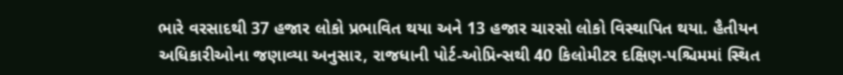ભારે વરસાદથી 37 હજાર લોકો પ્રભાવિત થયા અને 13 હજાર ચારસો લોકો વિસ્થાપિત થયા. હૈતીયન અધિકારીઓના જણાવ્યા અનુસાર, રાજધાની પોર્ટ-ઓપ્રિન્સથી 40 કિલોમીટર દક્ષિણ-પશ્ચિમમાં સ્થિત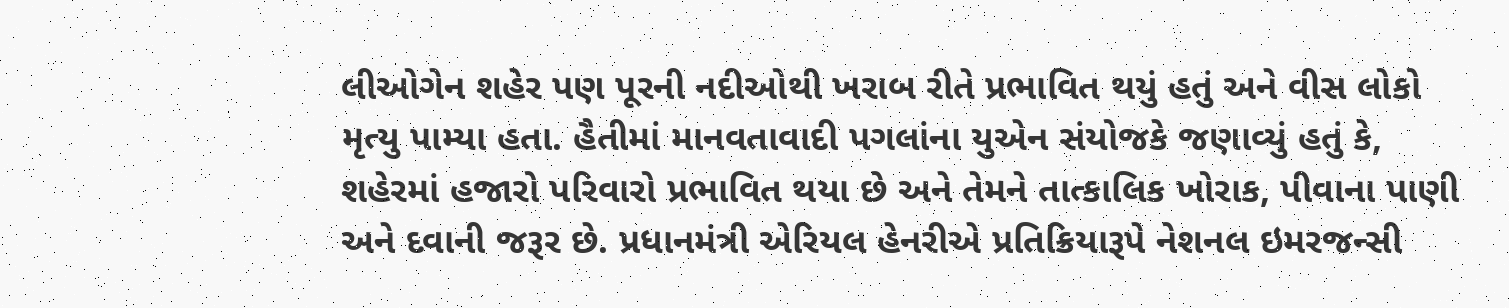લીઓગેન શહેર પણ પૂરની નદીઓથી ખરાબ રીતે પ્રભાવિત થયું હતું અને વીસ લોકો મૃત્યુ પામ્યા હતા. હૈતીમાં માનવતાવાદી પગલાંના યુએન સંયોજકે જણાવ્યું હતું કે, શહેરમાં હજારો પરિવારો પ્રભાવિત થયા છે અને તેમને તાત્કાલિક ખોરાક, પીવાના પાણી અને દવાની જરૂર છે. પ્રધાનમંત્રી એરિયલ હેનરીએ પ્રતિક્રિયારૂપે નેશનલ ઇમરજન્સી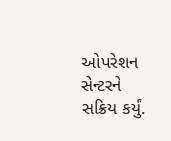ઓપરેશન સેન્ટરને સક્રિય કર્યું.